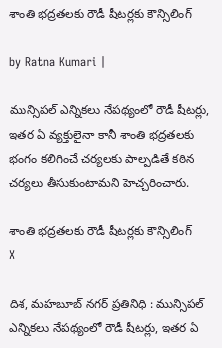శాంతి భద్రతలకు రౌడీ షీటర్లకు కౌన్సిలింగ్

by Ratna Kumari |

మున్సిపల్ ఎన్నికలు నేపథ్యంలో రౌడీ షీటర్లు, ఇతర ఏ వ్యక్తులైనా కానీ శాంతి భద్రతలకు భంగం కలిగించే చర్యలకు పాల్పడితే కఠిన చర్యలు తీసుకుంటామని హెచ్చ‌రించారు.

శాంతి భద్రతలకు రౌడీ షీటర్లకు కౌన్సిలింగ్
X

దిశ, మహబూబ్ నగర్ ప్రతినిధి : మున్సిపల్ ఎన్నికలు నేపథ్యంలో రౌడీ షీటర్లు, ఇతర ఏ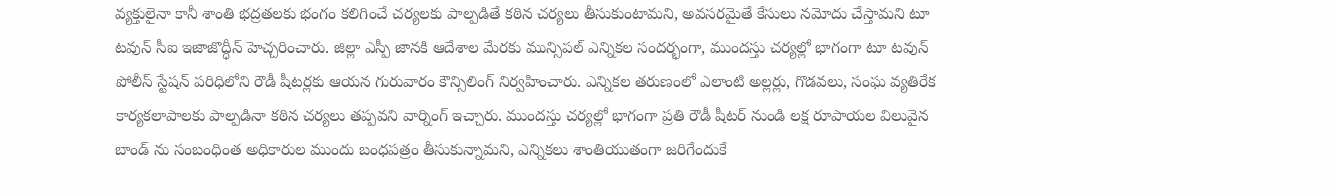వ్యక్తులైనా కానీ శాంతి భద్రతలకు భంగం కలిగించే చర్యలకు పాల్పడితే కఠిన చర్యలు తీసుకుంటామని, అవసరమైతే కేసులు నమోదు చేస్తామని టూ టవున్ సీఐ ఇజాజొద్ధీన్ హెచ్చరించారు. జిల్లా ఎస్పీ జానకి ఆదేశాల మేరకు మున్సిపల్ ఎన్నికల సందర్భంగా, ముందస్తు చర్యల్లో భాగంగా టూ టవున్ పోలీస్ స్టేషన్ పరిధిలోని రౌడీ షీటర్లకు ఆయన గురువారం కౌన్సిలింగ్ నిర్వహించారు. ఎన్నికల తరుణంలో ఎలాంటి అల్లర్లు, గొడవలు, సంఘ వ్యతిరేక కార్యకలాపాలకు పాల్పడినా కఠిన చర్యలు తప్పవని వార్నింగ్ ఇచ్చారు. ముందస్తు చర్యల్లో భాగంగా ప్రతి రౌడీ షీటర్ నుండి లక్ష రూపాయల విలువైన బాండ్ ను సంబంధింత అధికారుల ముందు బంధపత్రం తీసుకున్నామని, ఎన్నికలు శాంతియుతంగా జరిగేందుకే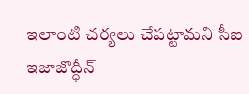ఇలాంటి చర్యలు చేపట్టామని సీఐ ఇజాజొద్ధీన్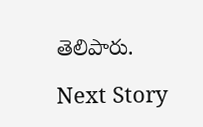తెలిపారు.

Next Story